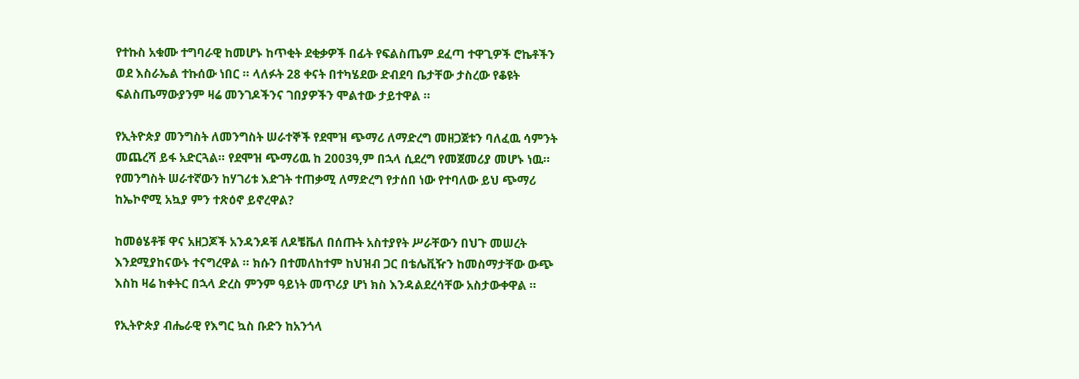የተኩስ አቁሙ ተግባራዊ ከመሆኑ ከጥቂት ደቂቃዎች በፊት የፍልስጤም ደፈጣ ተዋጊዎች ሮኬቶችን ወደ እስራኤል ተኩሰው ነበር ። ላለፉት 28 ቀናት በተካሄደው ድብደባ ቤታቸው ታስረው የቆዩት ፍልስጤማውያንም ዛሬ መንገዶችንና ገበያዎችን ሞልተው ታይተዋል ።

የኢትዮጵያ መንግስት ለመንግስት ሠራተኞች የደሞዝ ጭማሪ ለማድረግ መዘጋጀቱን ባለፈዉ ሳምንት መጨረሻ ይፋ አድርጓል። የደሞዝ ጭማሪዉ ከ 2003ዓ,ም በኋላ ሲደረግ የመጀመሪያ መሆኑ ነዉ። የመንግስት ሠራተኛውን ከሃገሪቱ እድገት ተጠቃሚ ለማድረግ የታሰበ ነው የተባለው ይህ ጭማሪ ከኤኮኖሚ አኳያ ምን ተጽዕኖ ይኖረዋል?

ከመፅሄቶቹ ዋና አዘጋጆች አንዳንዶቹ ለዶቼቬለ በሰጡት አስተያየት ሥራቸውን በህጉ መሠረት እንደሚያከናውኑ ተናግረዋል ። ክሱን በተመለከተም ከህዝብ ጋር በቴሌቪዥን ከመስማታቸው ውጭ እስከ ዛሬ ከቀትር በኋላ ድረስ ምንም ዓይነት መጥሪያ ሆነ ክስ እንዳልደረሳቸው አስታውቀዋል ።

የኢትዮጵያ ብሔራዊ የእግር ኳስ ቡድን ከአንጎላ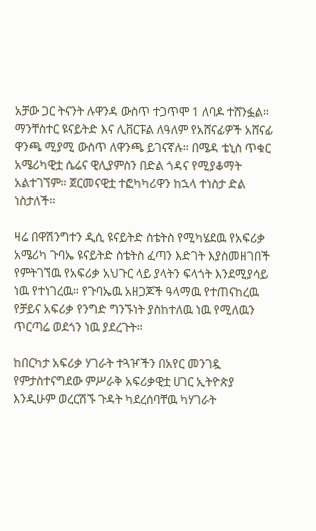አቻው ጋር ትናንት ሉዋንዳ ውስጥ ተጋጥሞ 1 ለባዶ ተሸንፏል። ማንቸስተር ዩናይትድ እና ሊቨርፑል ለዓለም የአሸናፊዎች አሸናፊ ዋንጫ ሚያሚ ውስጥ ለዋንጫ ይገናኛሉ። በሜዳ ቴኒስ ጥቁር አሜሪካዊቷ ሴሬና ዊሊያምስን በድል ጎዳና የሚያቆማት አልተገኘም። ጀርመናዊቷ ተፎካካሪዋን ከኋላ ተነስታ ድል ነስታለች።

ዛሬ በዋሽንግተን ዲሲ ዩናይትድ ስቴትስ የሚካሄደዉ የአፍሪቃ አሜሪካ ጉባኤ ዩናይትድ ስቴትስ ፈጣን እድገት እያስመዘገበች የምትገኘዉ የአፍሪቃ አህጉር ላይ ያላትን ፍላጎት እንደሚያሳይ ነዉ የተነገረዉ። የጉባኤዉ አዘጋጆች ዓላማዉ የተጠናከረዉ የቻይና አፍሪቃ የንግድ ግንኙነት ያስከተለዉ ነዉ የሚለዉን ጥርጣሬ ወደጎን ነዉ ያደረጉት።

ከበርካታ አፍሪቃ ሃገራት ተጓዦችን በአየር መንገዷ የምታስተናግደው ምሥራቅ አፍሪቃዊቷ ሀገር ኢትዮጵያ እንዲሁም ወረርሽኙ ጉዳት ካደረሰባቸዉ ካሃገራት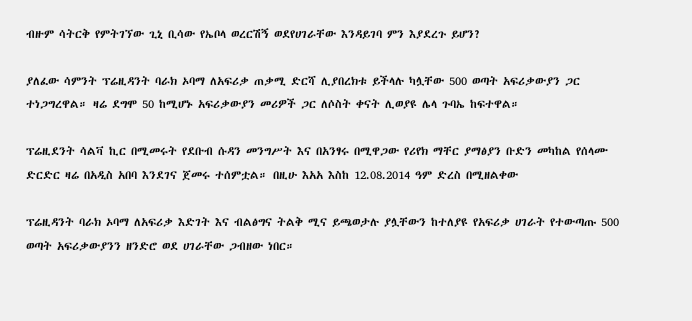ብዙም ሳትርቅ የምትገኘው ጊኒ ቢሳው የኤቦላ ወረርሽኝ ወደየሀገራቸው እንዳይገባ ምን እያደረጉ ይሆን?

ያለፈው ሳምንት ፕሬዚዳንት ባራክ ኦባማ ለአፍሪቃ ጠቃሚ ድርሻ ሊያበረክቱ ይችላሉ ካሏቸው 500 ወጣት አፍሪቃውያን ጋር ተነጋግረዋል። ዛሬ ደግሞ 50 ከሚሆኑ አፍሪቃውያን መሪዎች ጋር ለሶስት ቀናት ሊወያዩ ሌላ ጉባኤ ከፍተዋል።

ፕሬዚደንት ሳልቫ ኪር በሚመሩት የደቡብ ሱዳን መንግሥት እና በአንፃሩ በሚዋጋው የሪየክ ማቸር ያማፅያን ቡድን መካከል የሰላሙ ድርድር ዛሬ በአዲስ አበባ እንደገና ጀመሩ ተሰምቷል። በዚሁ እአአ እስከ 12.08.2014 ዓም ድረስ በሚዘልቀው

ፕሬዚዳንት ባራክ ኦባማ ለአፍሪቃ እድገት እና ብልፅግና ትልቅ ሚና ይጫወታሉ ያሏቸውን ከተለያዩ የአፍሪቃ ሀገራት የተውጣጡ 500 ወጣት አፍሪቃውያንን ዘንድሮ ወደ ሀገራቸው ጋብዘው ነበር።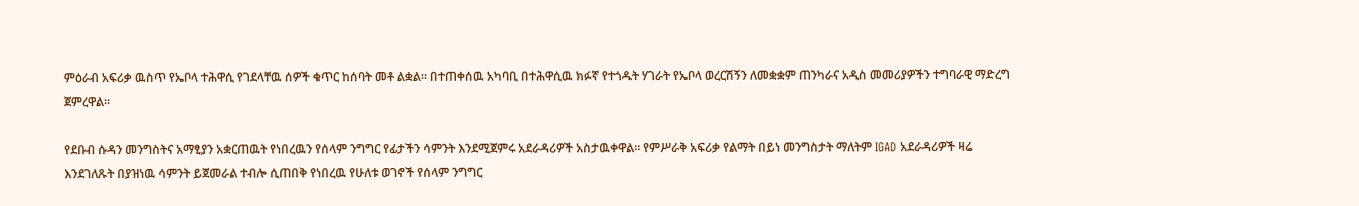ምዕራብ አፍሪቃ ዉስጥ የኤቦላ ተሕዋሲ የገደላቸዉ ሰዎች ቁጥር ከሰባት መቶ ልቋል። በተጠቀሰዉ አካባቢ በተሕዋሲዉ ክፉኛ የተጎዱት ሃገራት የኤቦላ ወረርሽኝን ለመቋቋም ጠንካራና አዲስ መመሪያዎችን ተግባራዊ ማድረግ ጀምረዋል።

የደቡብ ሱዳን መንግስትና አማፂያን አቋርጠዉት የነበረዉን የሰላም ንግግር የፊታችን ሳምንት እንደሚጀምሩ አደራዳሪዎች አስታዉቀዋል። የምሥራቅ አፍሪቃ የልማት በይነ መንግስታት ማለትም IGAD አደራዳሪዎች ዛሬ እንደገለጹት በያዝነዉ ሳምንት ይጀመራል ተብሎ ሲጠበቅ የነበረዉ የሁለቱ ወገኖች የሰላም ንግግር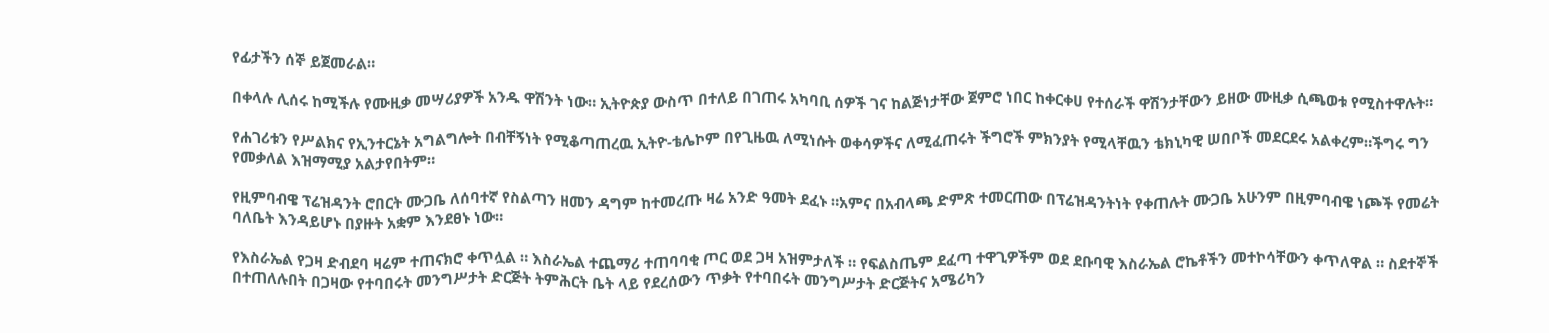የፊታችን ሰኞ ይጀመራል።

በቀላሉ ሊሰሩ ከሚችሉ የሙዚቃ መሣሪያዎች አንዱ ዋሽንት ነው። ኢትዮጵያ ውስጥ በተለይ በገጠሩ አካባቢ ሰዎች ገና ከልጅነታቸው ጀምሮ ነበር ከቀርቀሀ የተሰራች ዋሽንታቸውን ይዘው ሙዚቃ ሲጫወቱ የሚስተዋሉት።

የሐገሪቱን የሥልክና የኢንተርኔት አግልግሎት በብቸኝነት የሚቆጣጠረዉ ኢትዮ-ቴሌኮም በየጊዜዉ ለሚነሱት ወቀሳዎችና ለሚፈጠሩት ችግሮች ምክንያት የሚላቸዉን ቴክኒካዊ ሠበቦች መደርደሩ አልቀረም።ችግሩ ግን የመቃለል እዝማሚያ አልታየበትም።

የዚምባብዌ ፕሬዝዳንት ሮበርት ሙጋቤ ለሰባተኛ የስልጣን ዘመን ዳግም ከተመረጡ ዛሬ አንድ ዓመት ደፈኑ ።አምና በአብላጫ ድምጽ ተመርጠው በፕሬዝዳንትነት የቀጠሉት ሙጋቤ አሁንም በዚምባብዌ ነጮች የመሬት ባለቤት እንዳይሆኑ በያዙት አቋም እንደፀኑ ነው።

የእስራኤል የጋዛ ድብደባ ዛሬም ተጠናክሮ ቀጥሏል ። እስራኤል ተጨማሪ ተጠባባቂ ጦር ወደ ጋዛ አዝምታለች ። የፍልስጤም ደፈጣ ተዋጊዎችም ወደ ደቡባዊ እስራኤል ሮኬቶችን መተኮሳቸውን ቀጥለዋል ። ስደተኞች በተጠለሉበት በጋዛው የተባበሩት መንግሥታት ድርጅት ትምሕርት ቤት ላይ የደረሰውን ጥቃት የተባበሩት መንግሥታት ድርጅትና አሜሪካን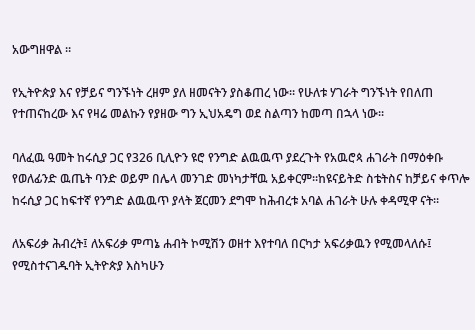አውግዘዋል ።

የኢትዮጵያ እና የቻይና ግንኙነት ረዘም ያለ ዘመናትን ያስቆጠረ ነው። የሁለቱ ሃገራት ግንኙነት የበለጠ የተጠናከረው እና የዛሬ መልኩን የያዘው ግን ኢህአዴግ ወደ ስልጣን ከመጣ በኋላ ነው።

ባለፈዉ ዓመት ከሩሲያ ጋር የ326 ቢሊዮን ዩሮ የንግድ ልዉዉጥ ያደረጉት የአዉሮጳ ሐገራት በማዕቀቡ የወለፊንድ ዉጤት ባንድ ወይም በሌላ መንገድ መነካታቸዉ አይቀርም።ከዩናይትድ ስቴትስና ከቻይና ቀጥሎ ከሩሲያ ጋር ከፍተኛ የንግድ ልዉዉጥ ያላት ጀርመን ደግሞ ከሕብረቱ አባል ሐገራት ሁሉ ቀዳሚዋ ናት።

ለአፍሪቃ ሕብረት፤ ለአፍሪቃ ምጣኔ ሐብት ኮሚሽን ወዘተ እየተባለ በርካታ አፍሪቃዉን የሚመላለሱ፤ የሚስተናገዱባት ኢትዮጵያ እስካሁን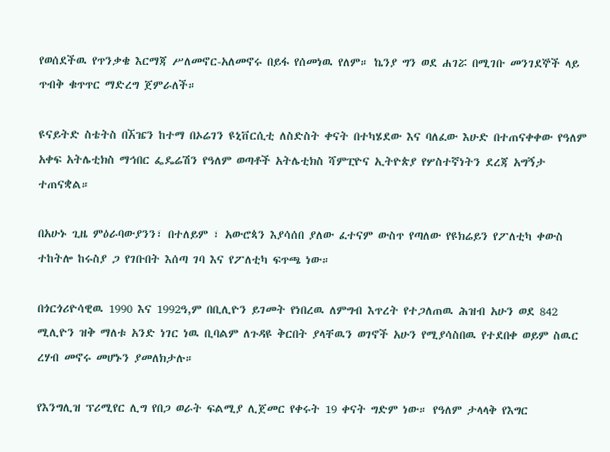የወሰደችዉ የጥንቃቄ እርማጃ ሥለመኖር-አለመኖሩ በይፋ የሰመነዉ የለም። ኬንያ ግን ወደ ሐገሯ በሚገቡ መንገደኞች ላይ ጥብቅ ቁጥጥር ማድረግ ጀምራለች።

ዩናይትድ ስቴትስ በኧዤን ከተማ በኦሬገን ዩኒቨርሲቲ ለስድስት ቀናት በተካሄደው እና ባለፈው እሁድ በተጠናቀቀው የዓለም አቀፍ አትሌቲክስ ማኅበር ፌዴሬሽን የዓለም ወጣቶች አትሌቲክስ ሻምፒዮና ኢትዮጵያ የሦስተኛነትን ደረጃ አግኝታ ተጠናቋል።

በአሁኑ ጊዜ ምዕራባውያንን፣ በተለይም ፣ አውሮጳን እያሳሰበ ያለው ፈተናም ውስጥ የጣለው የዩክሬይን የፖለቲካ ቀውስ ተከትሎ ከሩስያ ጋ የገቡበት እሰጣ ገባ እና የፖለቲካ ፍጥጫ ነው።

በጎርጎሪዮሳዊዉ 1990 እና 1992ዓ,ም በቢሊዮን ይገመት የነበረዉ ለምግብ እጥረት የተጋለጠዉ ሕዝብ አሁን ወደ 842 ሚሊዮን ዝቅ ማለቱ አንድ ነገር ነዉ ቢባልም ለጉዳዩ ቅርበት ያላቸዉን ወገኖች አሁን የሚያሳስበዉ የተደበቀ ወይም ስዉር ረሃብ መኖሩ መሆኑን ያመለክታሉ።

የእንግሊዝ ፕሪሚየር ሊግ የበጋ ወራት ፍልሚያ ሊጀመር የቀሩት 19 ቀናት ግድም ነው። የዓለም ታላላቅ የእግር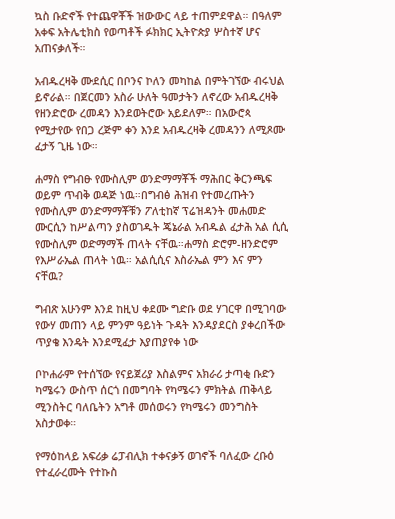ኳስ ቡድኖች የተጨዋቾች ዝውውር ላይ ተጠምደዋል። በዓለም አቀፍ አትሌቲክስ የወጣቶች ፉክክር ኢትዮጵያ ሦስተኛ ሆና አጠናቃለች።

አብዱረዛቅ ሙደሲር በቦንና ኮለን መካከል በምትገኘው ብሩህል ይኖራል። በጀርመን አስራ ሁለት ዓመታትን ለኖረው አብዱረዛቅ የዘንድሮው ረመዳን እንደወትሮው አይደለም። በአውሮጳ የሚታየው የበጋ ረጅም ቀን እንደ አብዱረዛቅ ረመዳንን ለሚጾሙ ፈታኝ ጊዜ ነው።

ሐማስ የግብፁ የሙስሊም ወንድማማቾች ማሕበር ቅርንጫፍ ወይም ጥብቅ ወዳጅ ነዉ።በግብፅ ሕዝብ የተመረጡትን የሙስሊም ወንድማማቾቹን ፖለቲከኛ ፕሬዝዳንት መሐመድ ሙርሲን ከሥልጣን ያስወገዱት ጄኔራል አብዱል ፈታሕ አል ሲሲ የሙስሊም ወድማማች ጠላት ናቸዉ።ሐማስ ድሮም-ዘንድሮም የእሥራኤል ጠላት ነዉ። አልሲሲና እስራኤል ምን እና ምን ናቸዉ?

ግብጽ አሁንም እንደ ከዚህ ቀደሙ ግድቡ ወደ ሃገርዋ በሚገባው የውሃ መጠን ላይ ምንም ዓይነት ጉዳት እንዳያደርስ ያቀረበችው ጥያቄ እንዴት እንደሚፈታ እያጠያየቀ ነው

ቦኮሐራም የተሰኘው የናይጀሪያ እስልምና አክራሪ ታጣቂ ቡድን ካሜሩን ውስጥ ሰርጎ በመግባት የካሜሩን ምክትል ጠቅላይ ሚንስትር ባለቤትን አግቶ መሰወሩን የካሜሩን መንግስት አስታወቀ።

የማዕከላይ አፍሪቃ ሬፓብሊክ ተቀናቃኝ ወገኖች ባለፈው ረቡዕ የተፈራረሙት የተኩስ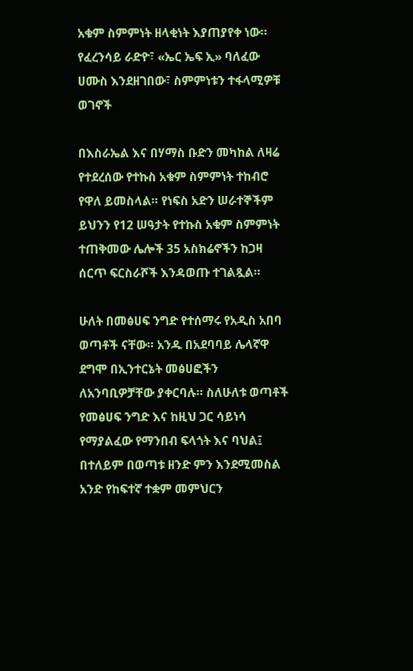አቁም ስምምነት ዘላቂነት እያጠያየቀ ነው። የፈረንሳይ ራድዮ፣ «ኤር ኤፍ ኢ» ባለፈው ሀሙስ እንደዘገበው፣ ስምምነቱን ተፋላሚዎቹ ወገኖች

በእስራኤል እና በሃማስ ቡድን መካከል ለዛሬ የተደረሰው የተኩስ አቁም ስምምነት ተከብሮ የዋለ ይመስላል። የነፍስ አድን ሠራተኞችም ይህንን የ12 ሠዓታት የተኩስ አቁም ስምምነት ተጠቅመው ሌሎች 35 አስክሬኖችን ከጋዛ ሰርጥ ፍርስራሾች እንዳወጡ ተገልጿል።

ሁለት በመፅሀፍ ንግድ የተሰማሩ የአዲስ አበባ ወጣቶች ናቸው። አንዱ በአደባባይ ሌላኛዋ ደግሞ በኢንተርኔት መፅሀፎችን ለአንባቢዎቻቸው ያቀርባሉ። ስለሁለቱ ወጣቶች የመፅሀፍ ንግድ እና ከዚህ ጋር ሳይነሳ የማያልፈው የማንበብ ፍላጎት እና ባህል፤ በተለይም በወጣቱ ዘንድ ምን እንደሚመስል አንድ የከፍተኛ ተቋም መምህርን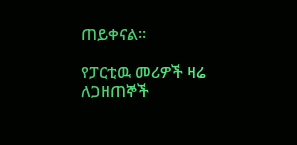ጠይቀናል።

የፓርቲዉ መሪዎች ዛሬ ለጋዘጠኞች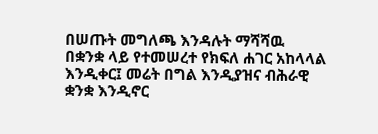በሠጡት መግለጫ እንዳሉት ማሻሻዉ በቋንቋ ላይ የተመሠረተ የክፍለ ሐገር አከላላል እንዲቀር፤ መሬት በግል እንዲያዝና ብሕራዊ ቋንቋ እንዲኖር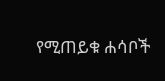የሚጠይቁ ሐሳቦች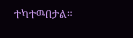ተካተዉበታል።